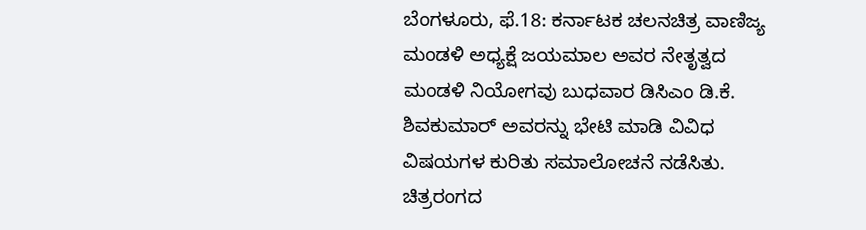ಬೆಂಗಳೂರು, ಫೆ.18: ಕರ್ನಾಟಕ ಚಲನಚಿತ್ರ ವಾಣಿಜ್ಯ ಮಂಡಳಿ ಅಧ್ಯಕ್ಷೆ ಜಯಮಾಲ ಅವರ ನೇತೃತ್ವದ ಮಂಡಳಿ ನಿಯೋಗವು ಬುಧವಾರ ಡಿಸಿಎಂ ಡಿ.ಕೆ. ಶಿವಕುಮಾರ್ ಅವರನ್ನು ಭೇಟಿ ಮಾಡಿ ವಿವಿಧ ವಿಷಯಗಳ ಕುರಿತು ಸಮಾಲೋಚನೆ ನಡೆಸಿತು.
ಚಿತ್ರರಂಗದ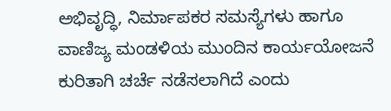ಅಭಿವೃದ್ಧಿ, ನಿರ್ಮಾಪಕರ ಸಮಸ್ಯೆಗಳು ಹಾಗೂ ವಾಣಿಜ್ಯ ಮಂಡಳಿಯ ಮುಂದಿನ ಕಾರ್ಯಯೋಜನೆ ಕುರಿತಾಗಿ ಚರ್ಚೆ ನಡೆಸಲಾಗಿದೆ ಎಂದು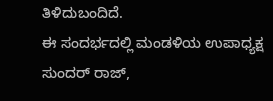ತಿಳಿದುಬಂದಿದೆ.
ಈ ಸಂದರ್ಭದಲ್ಲಿ ಮಂಡಳಿಯ ಉಪಾಧ್ಯಕ್ಷ ಸುಂದರ್ ರಾಜ್,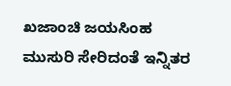ಖಜಾಂಚಿ ಜಯಸಿಂಹ ಮುಸುರಿ ಸೇರಿದಂತೆ ಇನ್ನಿತರ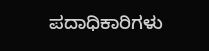ಪದಾಧಿಕಾರಿಗಳು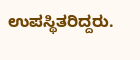ಉಪಸ್ಥಿತರಿದ್ದರು.